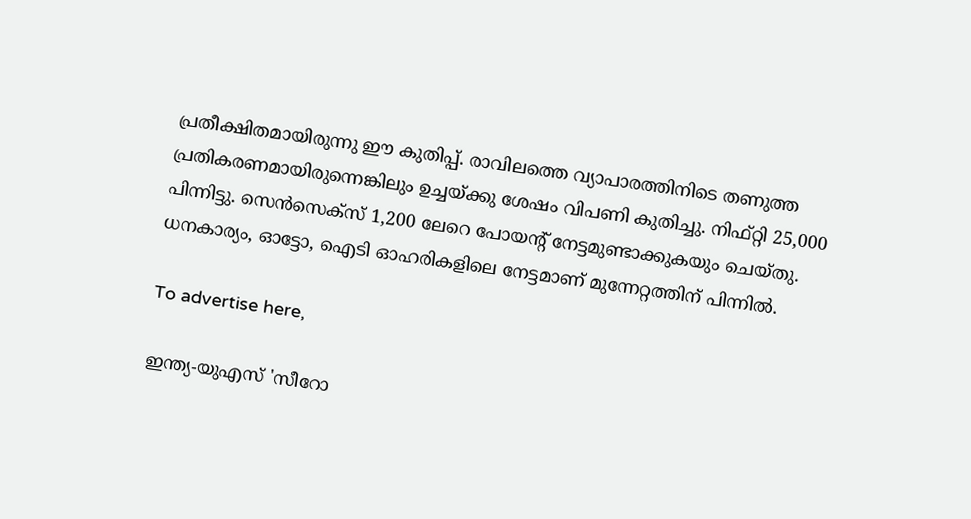പ്രതീക്ഷിതമായിരുന്നു ഈ കുതിപ്പ്. രാവിലത്തെ വ്യാപാരത്തിനിടെ തണുത്ത പ്രതികരണമായിരുന്നെങ്കിലും ഉച്ചയ്ക്കു ശേഷം വിപണി കുതിച്ചു. നിഫ്റ്റി 25,000 പിന്നിട്ടു. സെന്‍സെക്‌സ് 1,200 ലേറെ പോയന്റ് നേട്ടമുണ്ടാക്കുകയും ചെയ്തു. ധനകാര്യം, ഓട്ടോ, ഐടി ഓഹരികളിലെ നേട്ടമാണ് മുന്നേറ്റത്തിന് പിന്നില്‍.

To advertise here,

ഇന്ത്യ-യുഎസ് 'സീറോ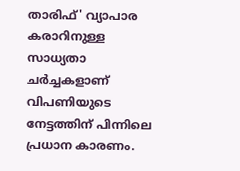താരിഫ്' വ്യാപാര കരാറിനുള്ള സാധ്യതാ ചര്‍ച്ചകളാണ് വിപണിയുടെ നേട്ടത്തിന് പിന്നിലെ പ്രധാന കാരണം.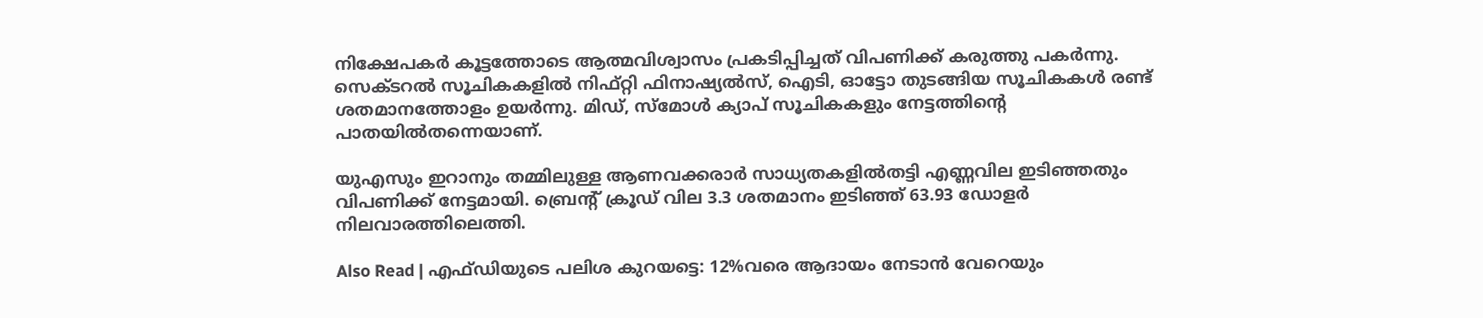നിക്ഷേപകര്‍ കൂട്ടത്തോടെ ആത്മവിശ്വാസം പ്രകടിപ്പിച്ചത് വിപണിക്ക് കരുത്തു പകര്‍ന്നു. സെക്ടറല്‍ സൂചികകളില്‍ നിഫ്റ്റി ഫിനാഷ്യല്‍സ്, ഐടി, ഓട്ടോ തുടങ്ങിയ സൂചികകള്‍ രണ്ട് ശതമാനത്തോളം ഉയര്‍ന്നു. മിഡ്, സ്‌മോള്‍ ക്യാപ് സൂചികകളും നേട്ടത്തിന്റെ പാതയില്‍തന്നെയാണ്.

യുഎസും ഇറാനും തമ്മിലുള്ള ആണവക്കരാര്‍ സാധ്യതകളില്‍തട്ടി എണ്ണവില ഇടിഞ്ഞതും വിപണിക്ക് നേട്ടമായി. ബ്രെന്റ് ക്രൂഡ് വില 3.3 ശതമാനം ഇടിഞ്ഞ് 63.93 ഡോളര്‍ നിലവാരത്തിലെത്തി.

Also Read | എഫ്ഡിയുടെ പലിശ കുറയട്ടെ: 12%വരെ ആദായം നേടാന്‍ വേറെയും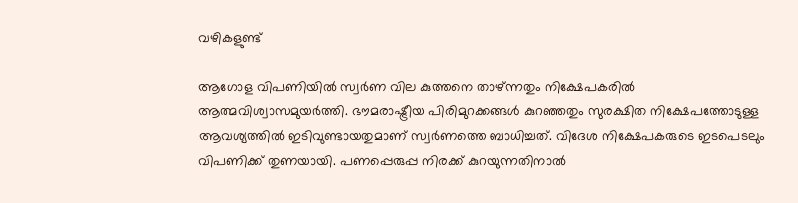വഴികളുണ്ട്

ആഗോള വിപണിയില്‍ സ്വര്‍ണ വില കുത്തനെ താഴ്ന്നതും നിക്ഷേപകരില്‍ ആത്മവിശ്വാസമുയര്‍ത്തി. ഭൗമരാഷ്ട്രീയ പിരിമുറക്കങ്ങള്‍ കുറഞ്ഞതും സുരക്ഷിത നിക്ഷേപത്തോടുള്ള ആവശ്യത്തില്‍ ഇടിവുണ്ടായതുമാണ് സ്വര്‍ണത്തെ ബാധിച്ചത്. വിദേശ നിക്ഷേപകരുടെ ഇടപെടലും വിപണിക്ക് തുണയായി. പണപ്പെരുപ്പ നിരക്ക് കുറയുന്നതിനാല്‍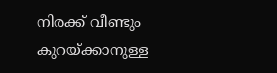നിരക്ക് വീണ്ടും കുറയ്ക്കാനുള്ള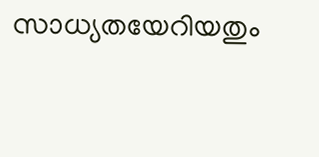സാധ്യതയേറിയതും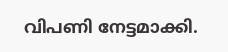വിപണി നേട്ടമാക്കി.